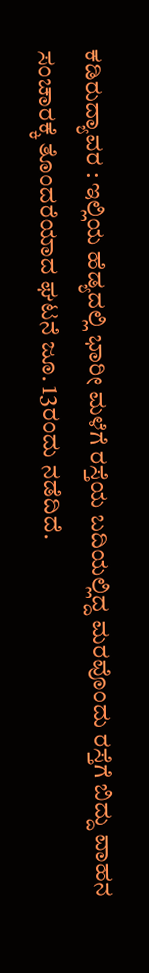ಕಡಿರುದ್ಯಾವರ : ಇಲ್ಲಿಯ ಹೆಡ್ಯದಲ್ಲಿ ಭಾರೀ ಮಳೆಗೆ ರಸ್ತೆಯ ಬದಿಯಲ್ಲಿದ್ದ ಮರವೊಂದು ರಸ್ತೆಗೆ ಬಿದ್ದು ವಾಹನ ಸಂಚಾರಕ್ಕೆ ತೊಂದರೆಯಾದ ಘಟನೆ ಜೂ. 13ರಂದು ನಡೆದಿದೆ.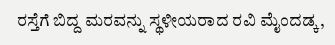ರಸ್ತೆಗೆ ಬಿದ್ದ ಮರವನ್ನು ಸ್ಥಳೀಯರಾದ ರವಿ ಮೈಂದಡ್ಕ,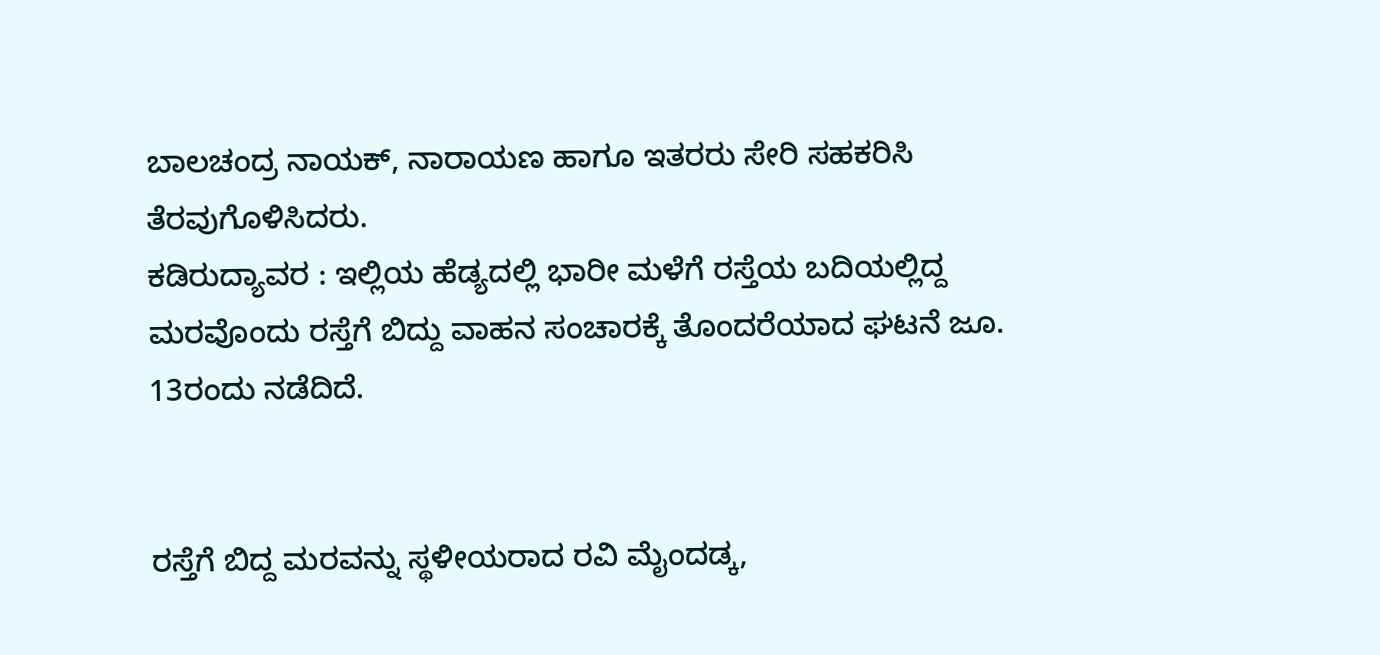ಬಾಲಚಂದ್ರ ನಾಯಕ್, ನಾರಾಯಣ ಹಾಗೂ ಇತರರು ಸೇರಿ ಸಹಕರಿಸಿ ತೆರವುಗೊಳಿಸಿದರು.
ಕಡಿರುದ್ಯಾವರ : ಇಲ್ಲಿಯ ಹೆಡ್ಯದಲ್ಲಿ ಭಾರೀ ಮಳೆಗೆ ರಸ್ತೆಯ ಬದಿಯಲ್ಲಿದ್ದ ಮರವೊಂದು ರಸ್ತೆಗೆ ಬಿದ್ದು ವಾಹನ ಸಂಚಾರಕ್ಕೆ ತೊಂದರೆಯಾದ ಘಟನೆ ಜೂ. 13ರಂದು ನಡೆದಿದೆ.


ರಸ್ತೆಗೆ ಬಿದ್ದ ಮರವನ್ನು ಸ್ಥಳೀಯರಾದ ರವಿ ಮೈಂದಡ್ಕ,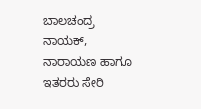ಬಾಲಚಂದ್ರ ನಾಯಕ್, ನಾರಾಯಣ ಹಾಗೂ ಇತರರು ಸೇರಿ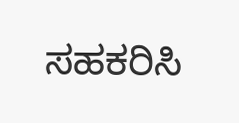ಸಹಕರಿಸಿ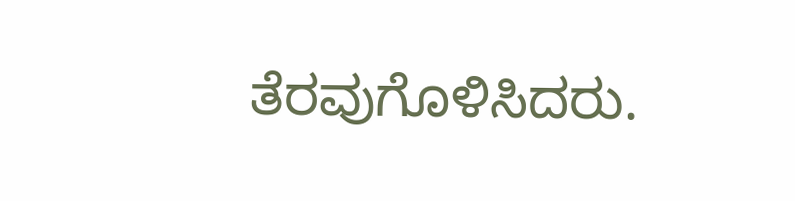ತೆರವುಗೊಳಿಸಿದರು.